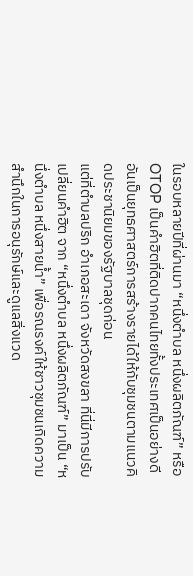ในรอบหลายปีที่ผ่านมา “หนึ่งตำบล หนึ่งผลิตภัณฑ์” หรือ OTOP เป็นคำฮิตที่ติดปากคนไทยทั้งประเทศเป็นอย่างดี อันเป็นยุทธศาสตร์การสร้างรายได้ให้กับชุมชนตามแนวคิดประชานิยมของรัฐบาลชุดก่อน
แต่ที่ตำบลปริก อำเภอสะเดา จังหวัดสงขลา ที่นี่มีการปรับเปลี่ยนคำฮิต จาก “หนึ่งตำบล หนึ่งผลิตภัณฑ์” มาเป็น “หนึ่งตำบล หนึ่งสายน้ำ” เพื่อรณรงค์ให้ชาวชุมชนเกิดความสำนึกในการอนุรักษ์และดูแลสิ่งแวด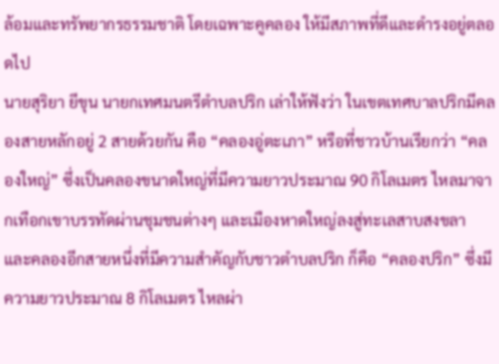ล้อมและทรัพยากรธรรมชาติ โดยเฉพาะคูคลอง ให้มีสภาพที่ดีและดำรงอยู่ตลอดไป
นายสุริยา ยีขุน นายกเทศมนตรีตำบลปริก เล่าให้ฟังว่า ในเขตเทศบาลปริกมีคลองสายหลักอยู่ 2 สายด้วยกัน คือ “คลองอู่ตะเภา” หรือที่ชาวบ้านเรียกว่า “คลองใหญ่” ซึ่งเป็นคลองขนาดใหญ่ที่มีความยาวประมาณ 90 กิโลเมตร ไหลมาจากเทือกเขาบรรทัดผ่านชุมชนต่างๆ และเมืองหาดใหญ่ลงสู่ทะเลสาบสงขลา และคลองอีกสายหนึ่งที่มีความสำคัญกับชาวตำบลปริก ก็คือ “คลองปริก” ซึ่งมีความยาวประมาณ 8 กิโลเมตร ไหลผ่า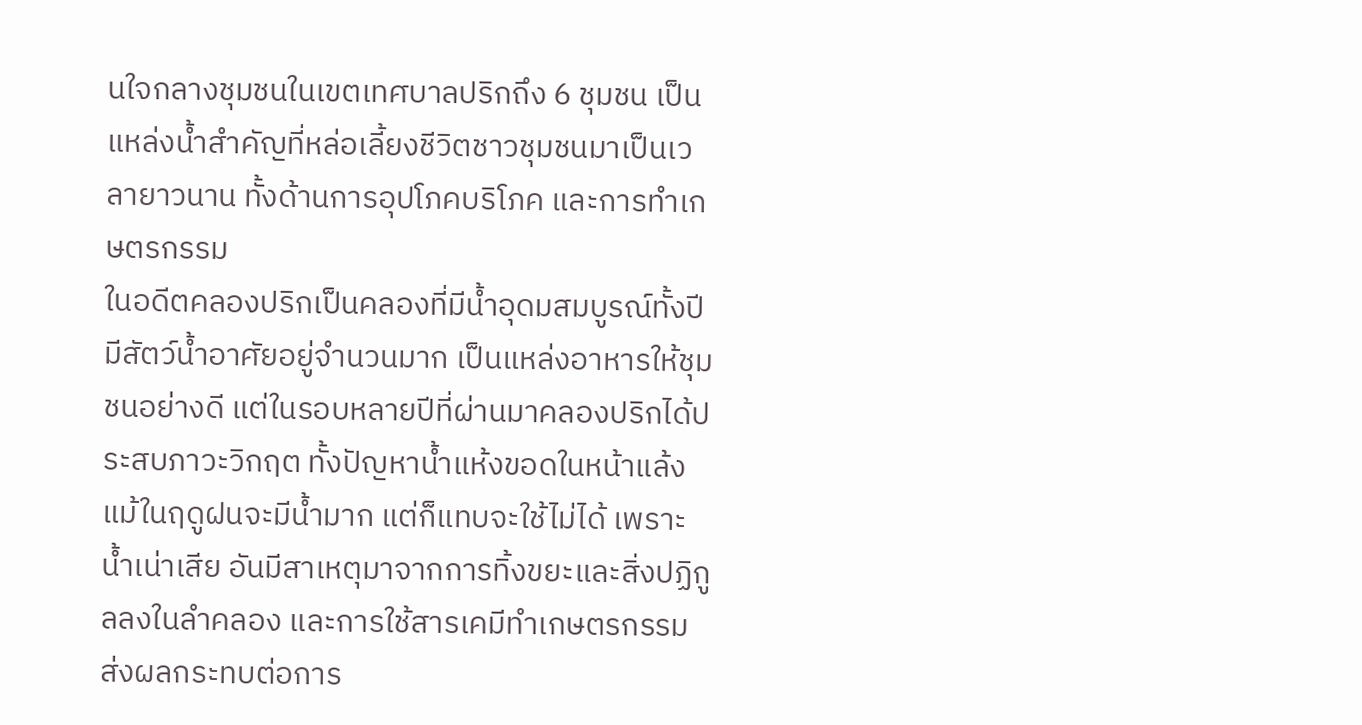นใจกลางชุมชนในเขตเทศบาลปริกถึง 6 ชุมชน เป็นแหล่งน้ำสำคัญที่หล่อเลี้ยงชีวิตชาวชุมชนมาเป็นเวลายาวนาน ทั้งด้านการอุปโภคบริโภค และการทำเกษตรกรรม
ในอดีตคลองปริกเป็นคลองที่มีน้ำอุดมสมบูรณ์ทั้งปี มีสัตว์น้ำอาศัยอยู่จำนวนมาก เป็นแหล่งอาหารให้ชุมชนอย่างดี แต่ในรอบหลายปีที่ผ่านมาคลองปริกได้ประสบภาวะวิกฤต ทั้งปัญหาน้ำแห้งขอดในหน้าแล้ง แม้ในฤดูฝนจะมีน้ำมาก แต่ก็แทบจะใช้ไม่ได้ เพราะน้ำเน่าเสีย อันมีสาเหตุมาจากการทิ้งขยะและสิ่งปฏิกูลลงในลำคลอง และการใช้สารเคมีทำเกษตรกรรม ส่งผลกระทบต่อการ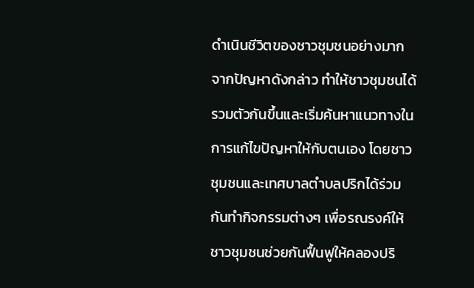ดำเนินชีวิตของชาวชุมชนอย่างมาก
จากปัญหาดังกล่าว ทำให้ชาวชุมชนได้รวมตัวกันขึ้นและเริ่มค้นหาแนวทางในการแก้ไขปัญหาให้กับตนเอง โดยชาวชุมชนและเทศบาลตำบลปริกได้ร่วมกันทำกิจกรรมต่างๆ เพื่อรณรงค์ให้ชาวชุมชนช่วยกันฟื้นฟูให้คลองปริ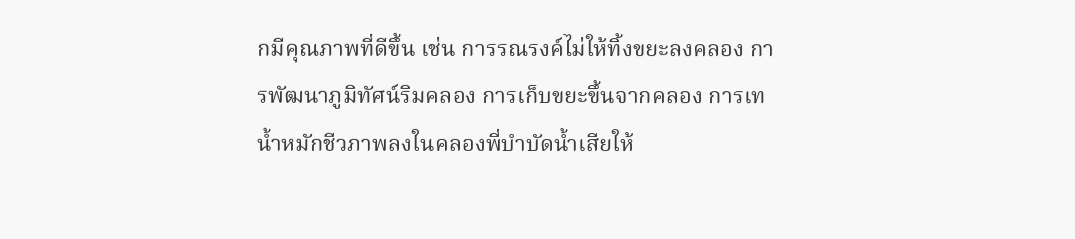กมีคุณภาพที่ดีขึ้น เช่น การรณรงค์ไม่ให้ทิ้งขยะลงคลอง การพัฒนาภูมิทัศน์ริมคลอง การเก็บขยะขึ้นจากคลอง การเทน้ำหมักชีวภาพลงในคลองพี่บำบัดน้ำเสียให้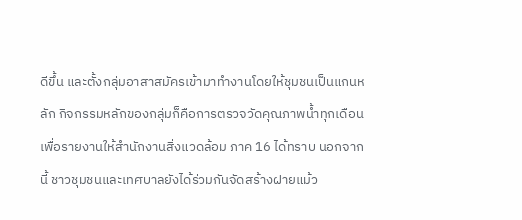ดีขึ้น และตั้งกลุ่มอาสาสมัครเข้ามาทำงานโดยให้ชุมชนเป็นแกนหลัก กิจกรรมหลักของกลุ่มก็คือการตรวจวัดคุณภาพน้ำทุกเดือน เพื่อรายงานให้สำนักงานสิ่งแวดล้อม ภาค 16 ได้ทราบ นอกจากนี้ ชาวชุมชนและเทศบาลยังได้ร่วมกันจัดสร้างฝายแม้ว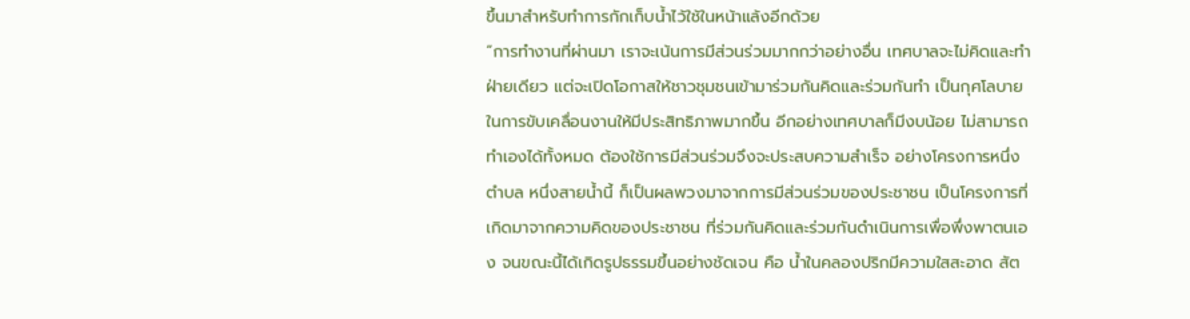ขึ้นมาสำหรับทำการกักเก็บน้ำไว้ใช้ในหน้าแล้งอีกด้วย
“การทำงานที่ผ่านมา เราจะเน้นการมีส่วนร่วมมากกว่าอย่างอื่น เทศบาลจะไม่คิดและทำฝ่ายเดียว แต่จะเปิดโอกาสให้ชาวชุมชนเข้ามาร่วมกันคิดและร่วมกันทำ เป็นกุศโลบายในการขับเคลื่อนงานให้มีประสิทธิภาพมากขึ้น อีกอย่างเทศบาลก็มีงบน้อย ไม่สามารถทำเองได้ทั้งหมด ต้องใช้การมีส่วนร่วมจึงจะประสบความสำเร็จ อย่างโครงการหนึ่งตำบล หนึ่งสายน้ำนี้ ก็เป็นผลพวงมาจากการมีส่วนร่วมของประชาชน เป็นโครงการที่เกิดมาจากความคิดของประชาชน ที่ร่วมกันคิดและร่วมกันดำเนินการเพื่อพึ่งพาตนเอง จนขณะนี้ได้เกิดรูปธรรมขึ้นอย่างชัดเจน คือ น้ำในคลองปริกมีความใสสะอาด สัต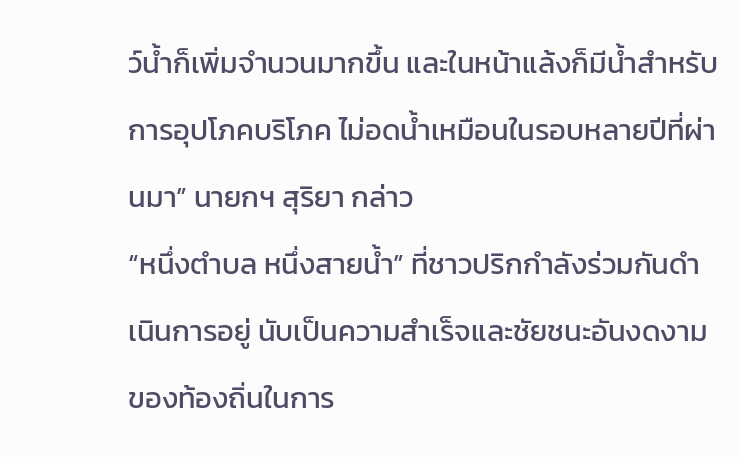ว์น้ำก็เพิ่มจำนวนมากขึ้น และในหน้าแล้งก็มีน้ำสำหรับการอุปโภคบริโภค ไม่อดน้ำเหมือนในรอบหลายปีที่ผ่านมา” นายกฯ สุริยา กล่าว
“หนึ่งตำบล หนึ่งสายน้ำ” ที่ชาวปริกกำลังร่วมกันดำเนินการอยู่ นับเป็นความสำเร็จและชัยชนะอันงดงามของท้องถิ่นในการ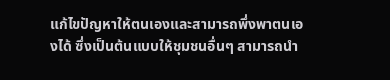แก้ไขปัญหาให้ตนเองและสามารถพึ่งพาตนเองได้ ซึ่งเป็นต้นแบบให้ชุมชนอื่นๆ สามารถนำ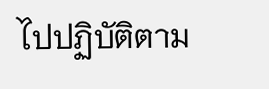ไปปฏิบัติตาม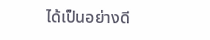ได้เป็นอย่างดี